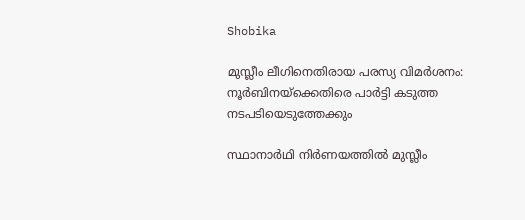Shobika

മുസ്ലീം ലീഗിനെതിരായ പരസ്യ വിമര്‍ശനം: നൂര്‍ബിനയ്‌ക്കെതിരെ പാര്‍ട്ടി കടുത്ത നടപടിയെടുത്തേക്കും

സ്ഥാനാര്‍ഥി നിര്‍ണയത്തില്‍ മുസ്ലീം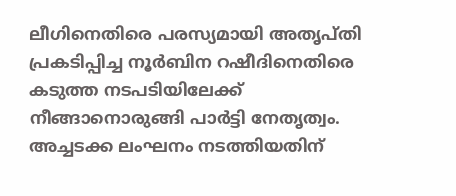ലീഗിനെതിരെ പരസ്യമായി അതൃപ്തി പ്രകടിപ്പിച്ച നൂര്‍ബിന റഷീദിനെതിരെ കടുത്ത നടപടിയിലേക്ക് നീങ്ങാനൊരുങ്ങി പാര്‍ട്ടി നേതൃത്വം. അച്ചടക്ക ലംഘനം നടത്തിയതിന്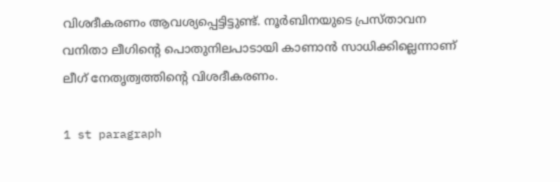വിശദീകരണം ആവശ്യപ്പെട്ടിട്ടുണ്ട്. നൂര്‍ബിനയുടെ പ്രസ്താവന വനിതാ ലീഗിന്റെ പൊതുനിലപാടായി കാണാന്‍ സാധിക്കില്ലെന്നാണ് ലീഗ് നേതൃത്വത്തിന്റെ വിശദീകരണം.

1 st paragraph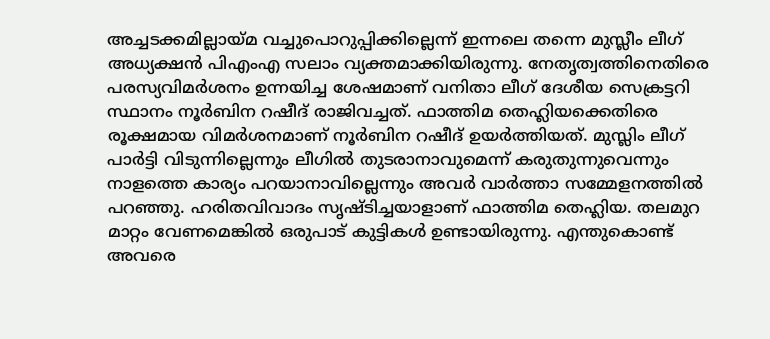അച്ചടക്കമില്ലായ്മ വച്ചുപൊറുപ്പിക്കില്ലെന്ന് ഇന്നലെ തന്നെ മുസ്ലീം ലീഗ് അധ്യക്ഷന്‍ പിഎംഎ സലാം വ്യക്തമാക്കിയിരുന്നു. നേതൃത്വത്തിനെതിരെ പരസ്യവിമര്‍ശനം ഉന്നയിച്ച ശേഷമാണ് വനിതാ ലീഗ് ദേശീയ സെക്രട്ടറി സ്ഥാനം നൂര്‍ബിന റഷീദ് രാജിവച്ചത്. ഫാത്തിമ തെഹ്ലിയക്കെതിരെ രൂക്ഷമായ വിമര്‍ശനമാണ് നൂര്‍ബിന റഷീദ് ഉയര്‍ത്തിയത്. മുസ്ലിം ലീഗ് പാര്‍ട്ടി വിടുന്നില്ലെന്നും ലീഗില്‍ തുടരാനാവുമെന്ന് കരുതുന്നുവെന്നും നാളത്തെ കാര്യം പറയാനാവില്ലെന്നും അവര്‍ വാര്‍ത്താ സമ്മേളനത്തില്‍ പറഞ്ഞു. ഹരിതവിവാദം സൃഷ്ടിച്ചയാളാണ് ഫാത്തിമ തെഹ്ലിയ. തലമുറ മാറ്റം വേണമെങ്കില്‍ ഒരുപാട് കുട്ടികള്‍ ഉണ്ടായിരുന്നു. എന്തുകൊണ്ട് അവരെ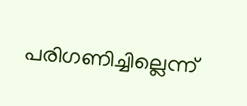പരിഗണിച്ചില്ലെന്ന്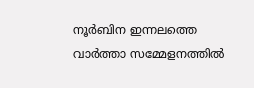നൂര്‍ബിന ഇന്നലത്തെ വാര്‍ത്താ സമ്മേളനത്തില്‍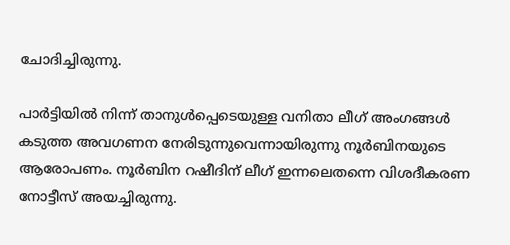ചോദിച്ചിരുന്നു.

പാര്‍ട്ടിയില്‍ നിന്ന് താനുള്‍പ്പെടെയുള്ള വനിതാ ലീഗ് അംഗങ്ങള്‍ കടുത്ത അവഗണന നേരിടുന്നുവെന്നായിരുന്നു നൂര്‍ബിനയുടെ ആരോപണം. നൂര്‍ബിന റഷീദിന് ലീഗ് ഇന്നലെതന്നെ വിശദീകരണ നോട്ടീസ് അയച്ചിരുന്നു.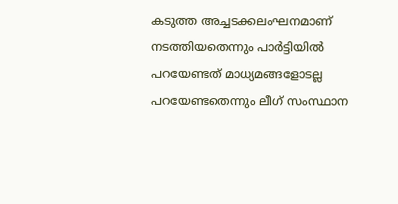കടുത്ത അച്ചടക്കലംഘനമാണ് നടത്തിയതെന്നും പാര്‍ട്ടിയില്‍ പറയേണ്ടത് മാധ്യമങ്ങളോടല്ല പറയേണ്ടതെന്നും ലീഗ് സംസ്ഥാന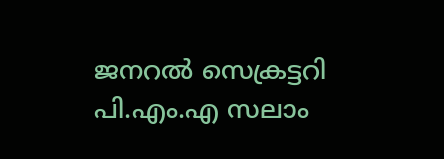ജനറല്‍ സെക്രട്ടറി പി.എം.എ സലാം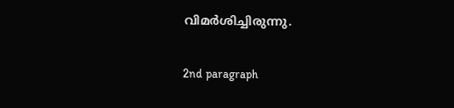വിമര്‍ശിച്ചിരുന്നു.

2nd paragraph